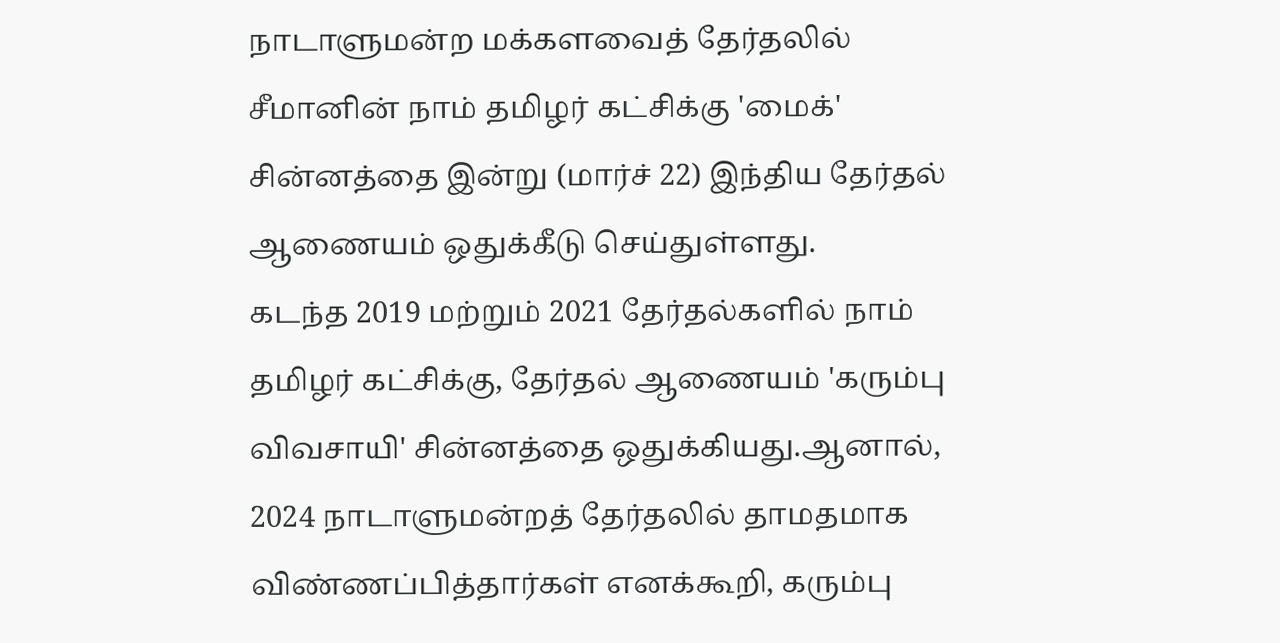நாடாளுமன்ற மக்களவைத் தேர்தலில் சீமானின் நாம் தமிழர் கட்சிக்கு 'மைக்' சின்னத்தை இன்று (மார்ச் 22) இந்திய தேர்தல் ஆணையம் ஒதுக்கீடு செய்துள்ளது.
கடந்த 2019 மற்றும் 2021 தேர்தல்களில் நாம் தமிழர் கட்சிக்கு, தேர்தல் ஆணையம் 'கரும்பு விவசாயி' சின்னத்தை ஒதுக்கியது.ஆனால், 2024 நாடாளுமன்றத் தேர்தலில் தாமதமாக விண்ணப்பித்தார்கள் எனக்கூறி, கரும்பு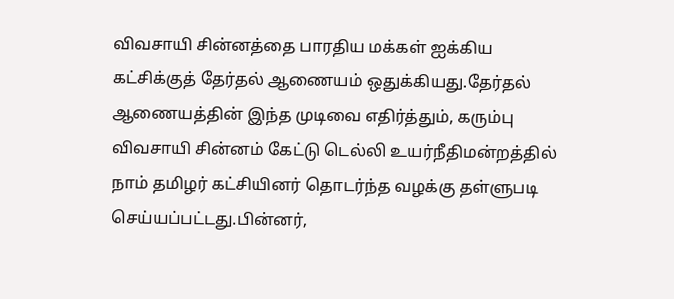விவசாயி சின்னத்தை பாரதிய மக்கள் ஐக்கிய கட்சிக்குத் தேர்தல் ஆணையம் ஒதுக்கியது.தேர்தல் ஆணையத்தின் இந்த முடிவை எதிர்த்தும், கரும்பு விவசாயி சின்னம் கேட்டு டெல்லி உயர்நீதிமன்றத்தில் நாம் தமிழர் கட்சியினர் தொடர்ந்த வழக்கு தள்ளுபடி செய்யப்பட்டது.பின்னர்,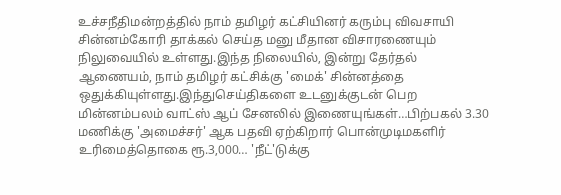உச்சநீதிமன்றத்தில் நாம் தமிழர் கட்சியினர் கரும்பு விவசாயி சின்னம்கோரி தாக்கல் செய்த மனு மீதான விசாரணையும் நிலுவையில் உள்ளது.இந்த நிலையில், இன்று தேர்தல் ஆணையம், நாம் தமிழர் கட்சிக்கு 'மைக்' சின்னத்தை ஒதுக்கியுள்ளது.இந்துசெய்திகளை உடனுக்குடன் பெற மின்னம்பலம் வாட்ஸ் ஆப் சேனலில் இணையுங்கள்…பிற்பகல் 3.30 மணிக்கு 'அமைச்சர்' ஆக பதவி ஏற்கிறார் பொன்முடிமகளிர் உரிமைத்தொகை ரூ.3,000… 'நீட்'டுக்கு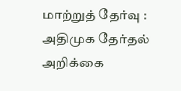மாற்றுத் தேர்வு : அதிமுக தேர்தல் அறிக்கை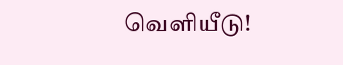வெளியீடு!